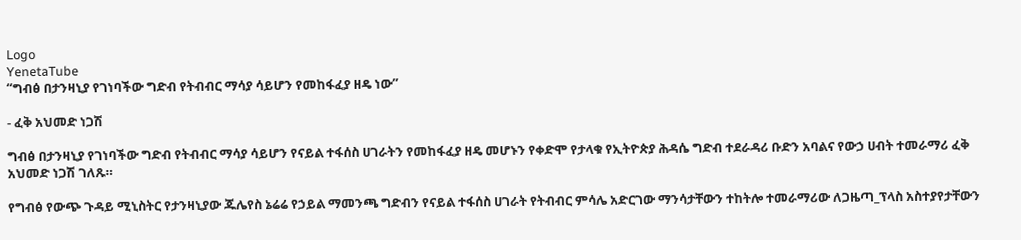Logo
YenetaTube
“ግብፅ በታንዛኒያ የገነባችው ግድብ የትብብር ማሳያ ሳይሆን የመከፋፈያ ዘዴ ነው”

- ፈቅ አህመድ ነጋሽ

ግብፅ በታንዛኒያ የገነባችው ግድብ የትብብር ማሳያ ሳይሆን የናይል ተፋሰስ ሀገራትን የመከፋፈያ ዘዴ መሆኑን የቀድሞ የታላቁ የኢትዮጵያ ሕዳሴ ግድብ ተደራዳሪ ቡድን አባልና የውኃ ሀብት ተመራማሪ ፈቅ አህመድ ነጋሽ ገለጹ።

የግብፅ የውጭ ጉዳይ ሚኒስትር የታንዛኒያው ጁሌየስ ኔሬሬ የኃይል ማመንጫ ግድብን የናይል ተፋሰስ ሀገራት የትብብር ምሳሌ አድርገው ማንሳታቸውን ተከትሎ ተመራማሪው ለጋዜጣ_ፕላስ አስተያየታቸውን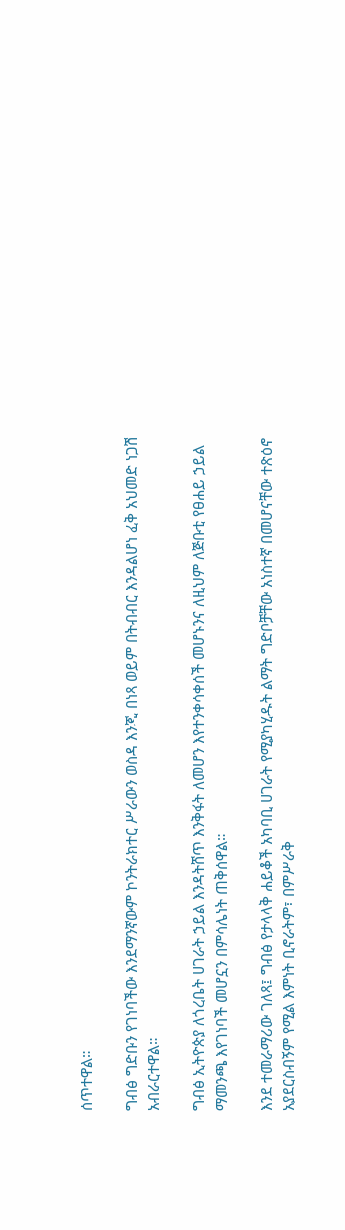ሰጥተዋል።

ግብፅ ግድቡን የገነባችው እንደማንኛውም ኮንትራክተር ሥራውን ወስዳ እንጂ በነጻ ወይም በትብብር እንዳልሆነ ፈቅ አህመድ ነጋሽ አብራርተዋል።

ግብፅ ኢትዮጵያ ለጎረቤት ሀገራት ኃይል እንዳትሸጥ እንቅፋት ለመሆን እየተንቀሳቀሰች መሆኑንና ለዚህም ለጅቡቲ የፀሐይ ኃይል ማመንጫ እየገነባች መሆኗን በምሳሌነት ጠቅሰዋል።

እንደ ተመራማሪው ገለጻ፤ ግብፅ የታላላቅ ሐይቆች አካባቢ ሀገራት የሚያካሂዱት ልማት ግድቦቻቸው አነስተኛ በመሆናቸው ተጽዕኖ አያደርስብኝም የሚል እምነት ቢኖራትም፣ በምሥራቅ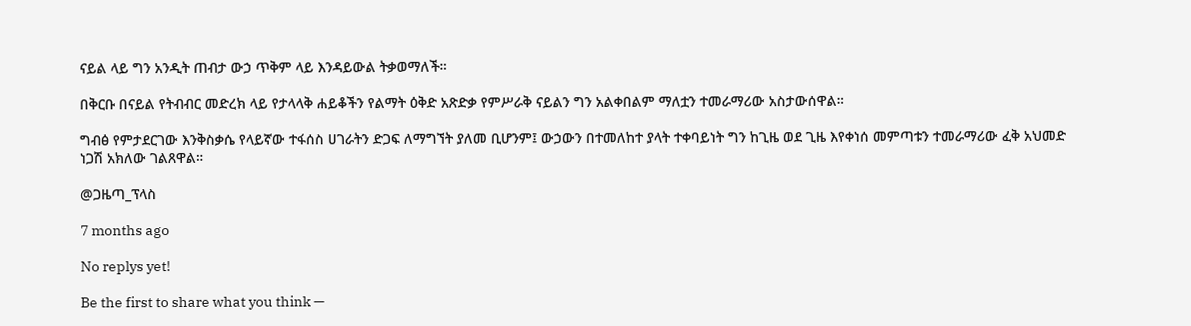ናይል ላይ ግን አንዲት ጠብታ ውኃ ጥቅም ላይ እንዳይውል ትቃወማለች።

በቅርቡ በናይል የትብብር መድረክ ላይ የታላላቅ ሐይቆችን የልማት ዕቅድ አጽድቃ የምሥራቅ ናይልን ግን አልቀበልም ማለቷን ተመራማሪው አስታውሰዋል።

ግብፅ የምታደርገው እንቅስቃሴ የላይኛው ተፋሰስ ሀገራትን ድጋፍ ለማግኘት ያለመ ቢሆንም፤ ውኃውን በተመለከተ ያላት ተቀባይነት ግን ከጊዜ ወደ ጊዜ እየቀነሰ መምጣቱን ተመራማሪው ፈቅ አህመድ ነጋሽ አክለው ገልጸዋል።

@ጋዜጣ_ፕላስ

7 months ago

No replys yet!

Be the first to share what you think —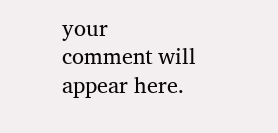your comment will appear here.